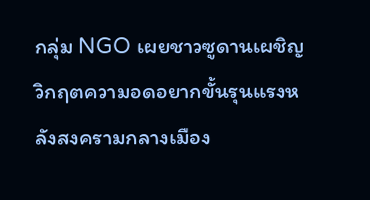กลุ่ม NGO เผยชาวซูดานเผชิญวิกฤตความอดอยากขั้นรุนแรงหลังสงครามกลางเมือง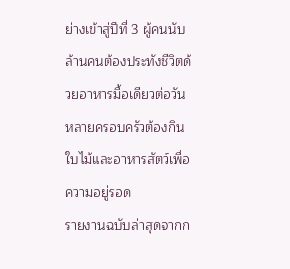ย่างเข้าสู่ปีที่ 3 ผู้คนนับล้านคนต้องประทังชีวิตด้วยอาหารมื้อเดียวต่อวัน หลายครอบครัวต้องกินใบไม้และอาหารสัตว์เพื่อความอยู่รอด
รายงานฉบับล่าสุดจากก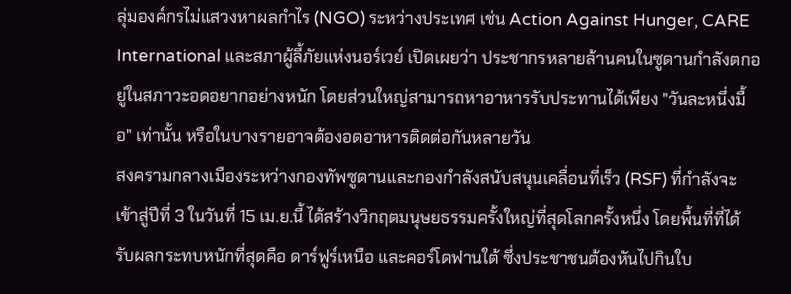ลุ่มองค์กรไม่แสวงหาผลกำไร (NGO) ระหว่างประเทศ เช่น Action Against Hunger, CARE International และสภาผู้ลี้ภัยแห่งนอร์เวย์ เปิดเผยว่า ประชากรหลายล้านคนในซูดานกำลังตกอยู่ในสภาวะอดอยากอย่างหนัก โดยส่วนใหญ่สามารถหาอาหารรับประทานได้เพียง "วันละหนึ่งมื้อ" เท่านั้น หรือในบางรายอาจต้องอดอาหารติดต่อกันหลายวัน
สงครามกลางเมืองระหว่างกองทัพซูดานและกองกำลังสนับสนุนเคลื่อนที่เร็ว (RSF) ที่กำลังจะเข้าสู่ปีที่ 3 ในวันที่ 15 เม.ย.นี้ ได้สร้างวิกฤตมนุษยธรรมครั้งใหญ่ที่สุดโลกครั้งหนึ่ง โดยพื้นที่ที่ได้รับผลกระทบหนักที่สุดคือ ดาร์ฟูร์เหนือ และคอร์โดฟานใต้ ซึ่งประชาชนต้องหันไปกินใบ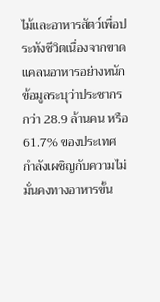ไม้และอาหารสัตว์เพื่อประทังชีวิตเนื่องจากขาดแคลนอาหารอย่างหนัก
ข้อมูลระบุว่าประชากรกว่า 28.9 ล้านคน หรือ 61.7% ของประเทศ กำลังเผชิญกับความไม่มั่นคงทางอาหารขั้น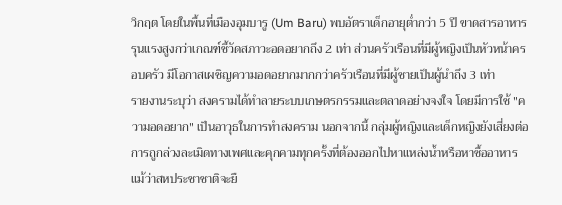วิกฤต โดยในพื้นที่เมืองอุมบารู (Um Baru) พบอัตราเด็กอายุต่ำกว่า 5 ปี ขาดสารอาหารรุนแรงสูงกว่าเกณฑ์ชี้วัดสภาวะอดอยากถึง 2 เท่า ส่วนครัวเรือนที่มีผู้หญิงเป็นหัวหน้าครอบครัว มีโอกาสเผชิญความอดอยากมากกว่าครัวเรือนที่มีผู้ชายเป็นผู้นำถึง 3 เท่า
รายงานระบุว่า สงครามได้ทำลายระบบเกษตรกรรมและตลาดอย่างจงใจ โดยมีการใช้ "ความอดอยาก" เป็นอาวุธในการทำสงคราม นอกจากนี้ กลุ่มผู้หญิงและเด็กหญิงยังเสี่ยงต่อการถูกล่วงละเมิดทางเพศและคุกคามทุกครั้งที่ต้องออกไปหาแหล่งน้ำหรือหาซื้ออาหาร
แม้ว่าสหประชาชาติจะยื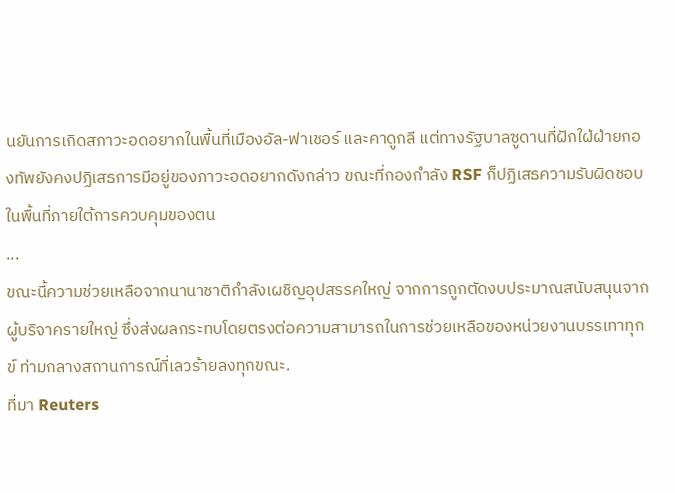นยันการเกิดสภาวะอดอยากในพื้นที่เมืองอัล-ฟาเชอร์ และคาดูกลี แต่ทางรัฐบาลซูดานที่ฝักใฝ่ฝ่ายกองทัพยังคงปฏิเสธการมีอยู่ของภาวะอดอยากดังกล่าว ขณะที่กองกำลัง RSF ก็ปฏิเสธความรับผิดชอบในพื้นที่ภายใต้การควบคุมของตน
...
ขณะนี้ความช่วยเหลือจากนานาชาติกำลังเผชิญอุปสรรคใหญ่ จากการถูกตัดงบประมาณสนับสนุนจากผู้บริจาครายใหญ่ ซึ่งส่งผลกระทบโดยตรงต่อความสามารถในการช่วยเหลือของหน่วยงานบรรเทาทุกข์ ท่ามกลางสถานการณ์ที่เลวร้ายลงทุกขณะ.
ที่มา Reuters